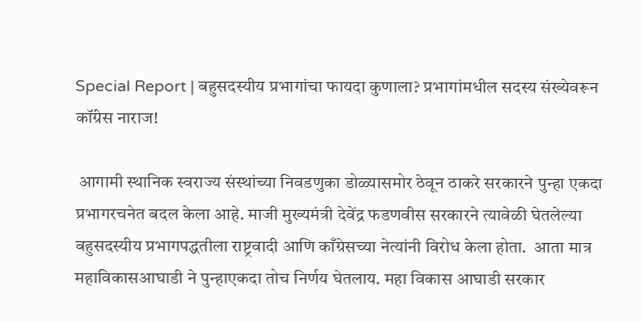Special Report | बहुसदस्यीय प्रभागांचा फायदा कुणाला? प्रभागांमधील सदस्य संख्येवरून कॉंग्रेस नाराज!

 आगामी स्थानिक स्वराज्य संस्थांच्या निवडणुका डोळ्यासमोर ठेवून ठाकरे सरकारने पुन्हा एकदा प्रभागरचनेत बदल केला आहे. माजी मुख्यमंत्री देवेंद्र फडणवीस सरकारने त्यावेळी घेतलेल्या बहुसदस्यीय प्रभागपद्धतीला राष्ट्रवादी आणि काँग्रेसच्या नेत्यांनी विरोध केला होता.  आता मात्र महाविकासआघाडी ने पुन्हाएकदा तोच निर्णय घेतलाय. महा विकास आघाडी सरकार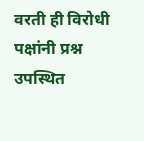वरती ही विरोधी पक्षांनी प्रश्न उपस्थित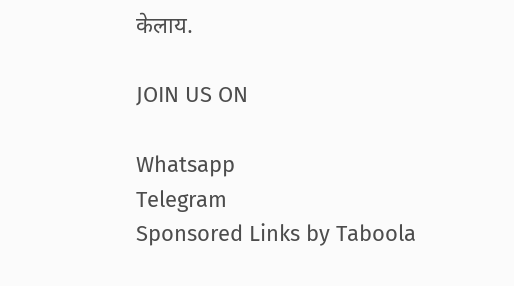केलाय.

JOIN US ON

Whatsapp
Telegram
Sponsored Links by Taboola